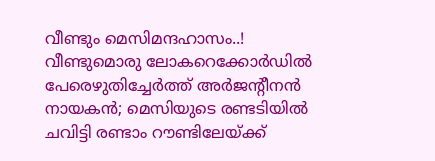വീണ്ടും മെസിമന്ദഹാസം..! വീണ്ടുമൊരു ലോകറെക്കോർഡിൽ പേരെഴുതിച്ചേർത്ത് അർജന്റീനൻ നായകൻ; മെസിയുടെ രണ്ടടിയിൽ ചവിട്ടി രണ്ടാം റൗണ്ടിലേയ്ക്ക്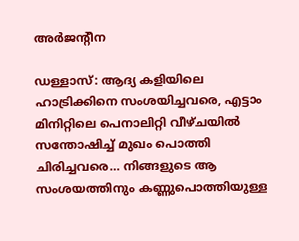അർജന്റീന

ഡള്ളാസ്: ആദ്യ കളിയിലെ ഹാട്രിക്കിനെ സംശയിച്ചവരെ, എട്ടാം മിനിറ്റിലെ പെനാലിറ്റി വീഴ്ചയിൽ സന്തോഷിച്ച് മുഖം പൊത്തി ചിരിച്ചവരെ… നിങ്ങളുടെ ആ സംശയത്തിനും കണ്ണുപൊത്തിയുള്ള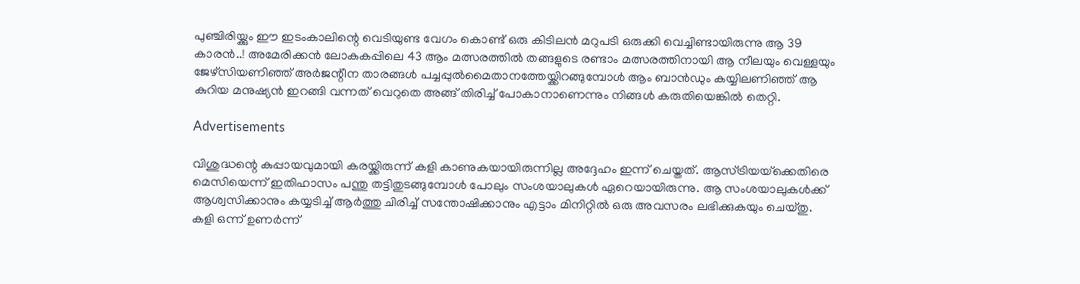പുഞ്ചിരിയ്ക്കും ഈ ഇടംകാലിന്റെ വെടിയുണ്ട വേഗം കൊണ്ട് ഒരു കിടിലൻ മറുപടി ഒരുക്കി വെച്ചിണ്ടായിരുന്നു ആ 39 കാരൻ..! അമേരിക്കൻ ലോകകപ്പിലെ 43 ആം മത്സരത്തിൽ തങ്ങളുടെ രണ്ടാം മത്സരത്തിനായി ആ നീലയും വെള്ളയും ജേഴ്‌സിയണിഞ്ഞ് അർജന്റീന താരങ്ങൾ പച്ചപ്പുൽമൈതാനത്തേയ്ക്കിറങ്ങുമ്പോൾ ആം ബാൻഡും കയ്യിലണിഞ്ഞ് ആ കുറിയ മനുഷ്യൻ ഇറങ്ങി വന്നത് വെറുതെ അങ്ങ് തിരിച്ച് പോകാനാണെന്നും നിങ്ങൾ കരുതിയെങ്കിൽ തെറ്റി.

Advertisements

വിശുദ്ധന്റെ കുപ്പായവുമായി കരയ്ക്കിരുന്ന് കളി കാണുകയായിരുന്നില്ല അദ്ദേഹം ഇന്ന് ചെയ്തത്. ആസ്ട്രിയയ്‌ക്കെതിരെ മെസിയെന്ന് ഇതിഹാസം പന്തു തട്ടിതുടങ്ങുമ്പോൾ പോലും സംശയാലുകൾ ഏറെയായിരുന്നു. ആ സംശയാലുകൾക്ക് ആശ്വസിക്കാനും കയ്യടിച്ച് ആർത്തു ചിരിച്ച് സന്തോഷിക്കാനും എട്ടാം മിനിറ്റിൽ ഒരു അവസരം ലഭിക്കുകയും ചെയ്തു. കളി ഒന്ന് ഉണർന്ന്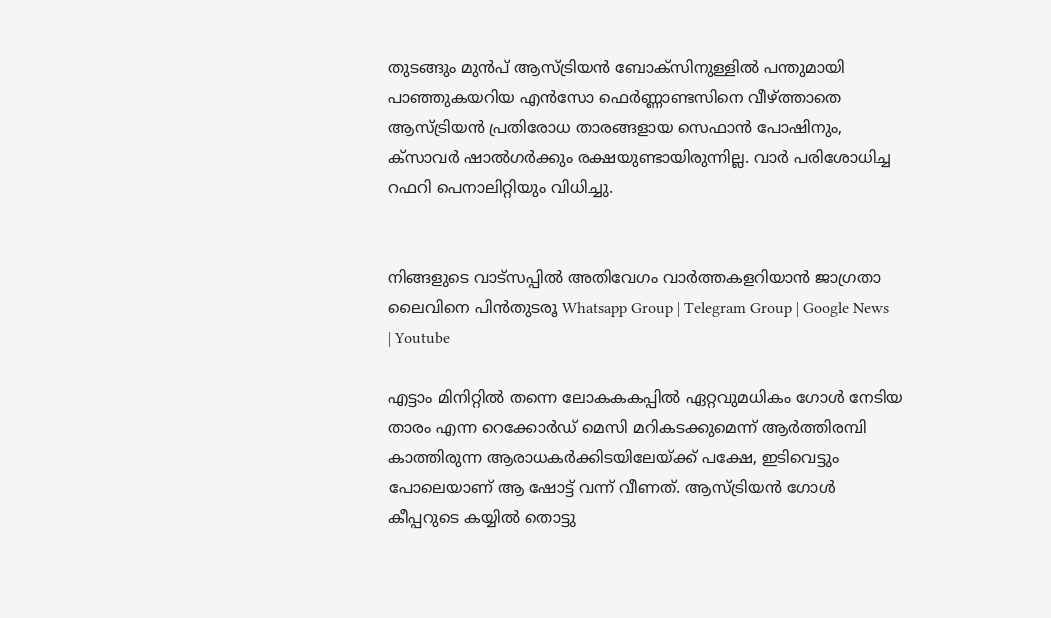തുടങ്ങും മുൻപ് ആസ്ട്രിയൻ ബോക്‌സിനുള്ളിൽ പന്തുമായി പാഞ്ഞുകയറിയ എൻസോ ഫെർണ്ണാണ്ടസിനെ വീഴ്ത്താതെ ആസ്ട്രിയൻ പ്രതിരോധ താരങ്ങളായ സെഫാൻ പോഷിനും, ക്‌സാവർ ഷാൽഗർക്കും രക്ഷയുണ്ടായിരുന്നില്ല. വാർ പരിശോധിച്ച റഫറി പെനാലിറ്റിയും വിധിച്ചു.


നിങ്ങളുടെ വാട്സപ്പിൽ അതിവേഗം വാർത്തകളറിയാൻ ജാഗ്രതാ ലൈവിനെ പിൻതുടരൂ Whatsapp Group | Telegram Group | Google News | Youtube

എട്ടാം മിനിറ്റിൽ തന്നെ ലോകകകപ്പിൽ ഏറ്റവുമധികം ഗോൾ നേടിയ താരം എന്ന റെക്കോർഡ് മെസി മറികടക്കുമെന്ന് ആർത്തിരമ്പി കാത്തിരുന്ന ആരാധകർക്കിടയിലേയ്ക്ക് പക്ഷേ, ഇടിവെട്ടും പോലെയാണ് ആ ഷോട്ട് വന്ന് വീണത്. ആസ്ട്രിയൻ ഗോൾ കീപ്പറുടെ കയ്യിൽ തൊട്ടു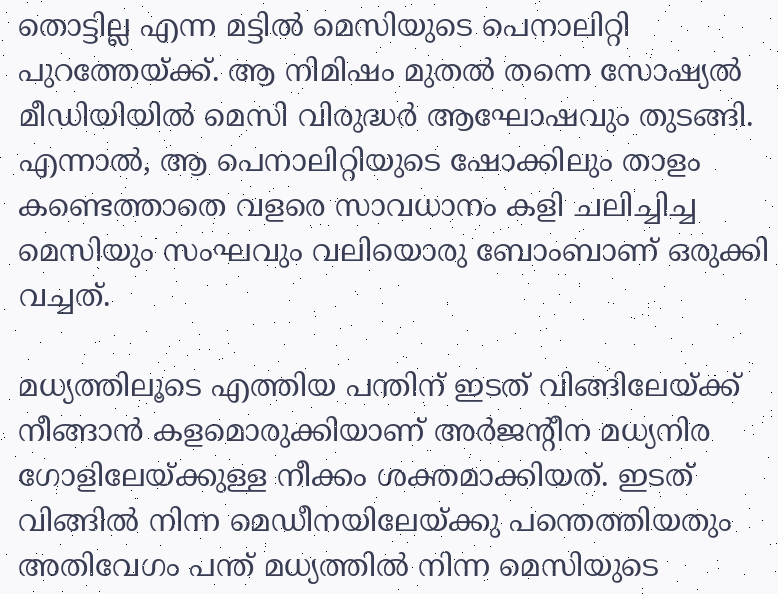തൊട്ടില്ല എന്ന മട്ടിൽ മെസിയുടെ പെനാലിറ്റി പുറത്തേയ്ക്ക്. ആ നിമിഷം മുതൽ തന്നെ സോഷ്യൽ മീഡിയിയിൽ മെസി വിരുദ്ധർ ആഘോഷവും തുടങ്ങി. എന്നാൽ, ആ പെനാലിറ്റിയുടെ ഷോക്കിലും താളം കണ്ടെത്താതെ വളരെ സാവധാനം കളി ചലിച്ചിച്ച മെസിയും സംഘവും വലിയൊരു ബോംബാണ് ഒരുക്കി വച്ചത്.

മധ്യത്തിലൂടെ എത്തിയ പന്തിന് ഇടത് വിങ്ങിലേയ്ക്ക് നീങ്ങാൻ കളമൊരുക്കിയാണ് അർജന്റീന മധ്യനിര ഗോളിലേയ്ക്കുള്ള നീക്കം ശക്തമാക്കിയത്. ഇടത് വിങ്ങിൽ നിന്ന മെഡീനയിലേയ്ക്കു പന്തെത്തിയതും അതിവേഗം പന്ത് മധ്യത്തിൽ നിന്ന മെസിയുടെ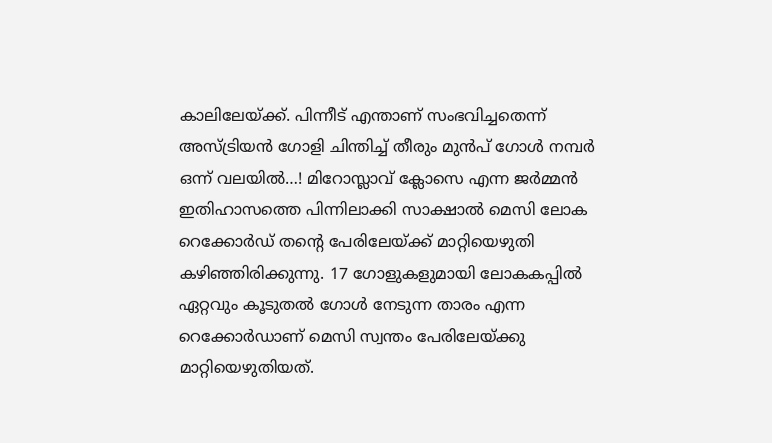കാലിലേയ്ക്ക്. പിന്നീട് എന്താണ് സംഭവിച്ചതെന്ന് അസ്ട്രിയൻ ഗോളി ചിന്തിച്ച് തീരും മുൻപ് ഗോൾ നമ്പർ ഒന്ന് വലയിൽ…! മിറോസ്ലാവ് ക്ലോസെ എന്ന ജർമ്മൻ ഇതിഹാസത്തെ പിന്നിലാക്കി സാക്ഷാൽ മെസി ലോക റെക്കോർഡ് തന്റെ പേരിലേയ്ക്ക് മാറ്റിയെഴുതി കഴിഞ്ഞിരിക്കുന്നു. 17 ഗോളുകളുമായി ലോകകപ്പിൽ ഏറ്റവും കൂടുതൽ ഗോൾ നേടുന്ന താരം എന്ന റെക്കോർഡാണ് മെസി സ്വന്തം പേരിലേയ്ക്കു മാറ്റിയെഴുതിയത്.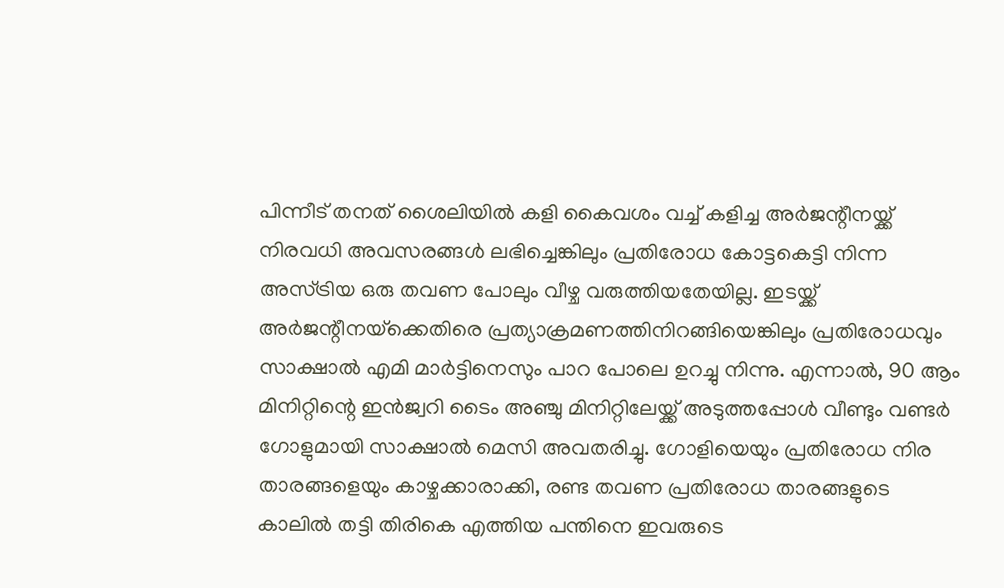പിന്നീട് തനത് ശൈലിയിൽ കളി കൈവശം വച്ച് കളിച്ച അർജന്റീനയ്ക്ക് നിരവധി അവസരങ്ങൾ ലഭിച്ചെങ്കിലും പ്രതിരോധ കോട്ടകെട്ടി നിന്ന അസ്ട്രിയ ഒരു തവണ പോലും വീഴ്ച വരുത്തിയതേയില്ല. ഇടയ്ക്ക് അർജന്റീനയ്‌ക്കെതിരെ പ്രത്യാക്രമണത്തിനിറങ്ങിയെങ്കിലും പ്രതിരോധവും സാക്ഷാൽ എമി മാർട്ടിനെസും പാറ പോലെ ഉറച്ചു നിന്നു. എന്നാൽ, 90 ആം മിനിറ്റിന്റെ ഇൻജ്വറി ടൈം അഞ്ചു മിനിറ്റിലേയ്ക്ക് അടുത്തപ്പോൾ വീണ്ടും വണ്ടർ ഗോളുമായി സാക്ഷാൽ മെസി അവതരിച്ചു. ഗോളിയെയും പ്രതിരോധ നിര താരങ്ങളെയും കാഴ്ചക്കാരാക്കി, രണ്ട തവണ പ്രതിരോധ താരങ്ങളുടെ കാലിൽ തട്ടി തിരികെ എത്തിയ പന്തിനെ ഇവരുടെ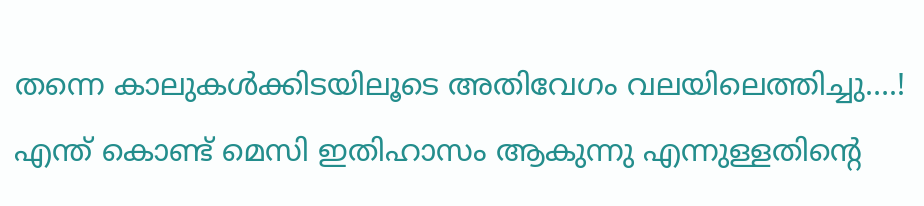തന്നെ കാലുകൾക്കിടയിലൂടെ അതിവേഗം വലയിലെത്തിച്ചു….! എന്ത് കൊണ്ട് മെസി ഇതിഹാസം ആകുന്നു എന്നുള്ളതിന്റെ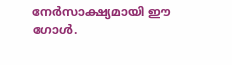നേർസാക്ഷ്യമായി ഈ ഗോൾ.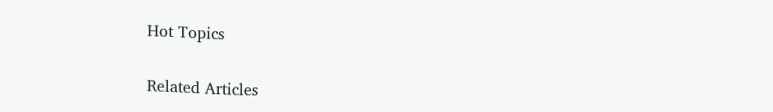Hot Topics

Related Articles